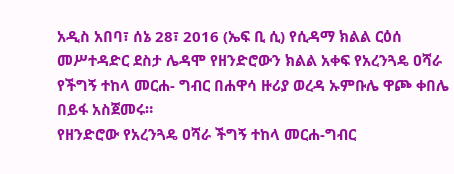አዲስ አበባ፣ ሰኔ 28፣ 2016 (ኤፍ ቢ ሲ) የሲዳማ ክልል ርዕሰ መሥተዳድር ደስታ ሌዳሞ የዘንድሮውን ክልል አቀፍ የአረንጓዴ ዐሻራ የችግኝ ተከላ መርሐ- ግብር በሐዋሳ ዙሪያ ወረዳ ኡምቡሌ ዋጮ ቀበሌ በይፋ አስጀመሩ።
የዘንድሮው የአረንጓዴ ዐሻራ ችግኝ ተከላ መርሐ-ግብር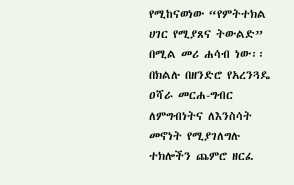የሚከናወነው “የምትተክል ሀገር የሚያጸና ትውልድ” በሚል መሪ ሐሳብ ነው፡፡
በክልሉ በዘንድሮ የአረንጓዴ ዐሻራ መርሐ-ግብር ለምግብነትና ለእንስሳት መኖነት የሚያገለግሉ ተክሎችን ጨምሮ ዘርፈ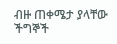ብዙ ጠቀሜታ ያላቸው ችግኞች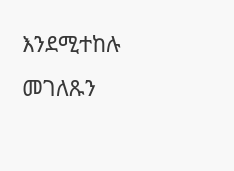እንደሚተከሉ መገለጹን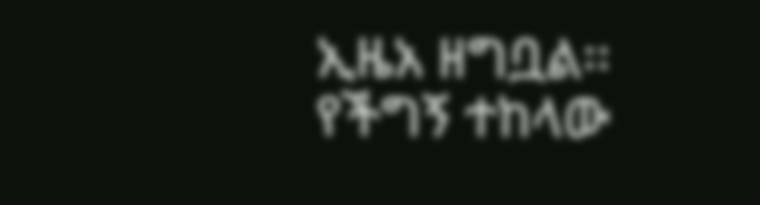ኢዜአ ዘግቧል፡፡
የችግኝ ተከላው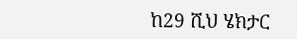ከ29 ሺህ ሄክታር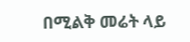በሚልቅ መሬት ላይ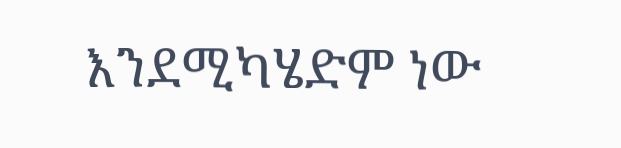እንደሚካሄድም ነው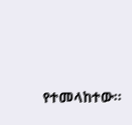የተመላከተው፡፡